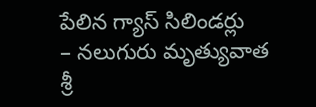పేలిన గ్యాస్ సిలిండర్లు
– నలుగురు మృత్యువాత శ్రీ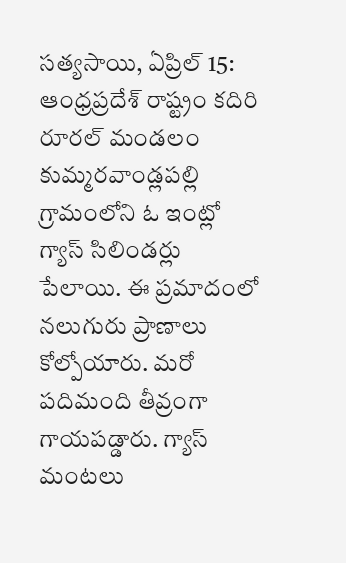సత్యసాయి, ఏప్రిల్ 15: ఆంధ్రప్రదేశ్ రాష్ట్రం కదిరి రూరల్ మండలం కుమ్మరవాండ్లపల్లి గ్రామంలోని ఓ ఇంట్లో గ్యాస్ సిలిండర్లు పేలాయి. ఈ ప్రమాదంలో నలుగురు ప్రాణాలు కోల్పోయారు. మరో పదిమంది తీవ్రంగా గాయపడ్డారు. గ్యాస్ మంటలు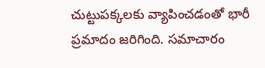చుట్టుపక్కలకు వ్యాపించడంతో భారీ ప్రమాదం జరిగింది. సమాచారం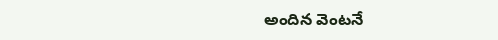అందిన వెంటనే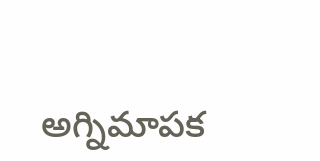అగ్నిమాపక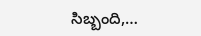సిబ్బంది,…